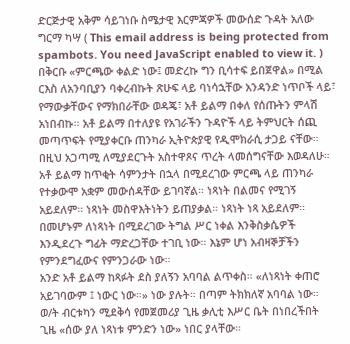ድርጅታዊ አቅም ሳይገነቡ ስሜታዊ እርምጃዎች መውሰድ ጉዳት አለው
ግርማ ካሣ ( This email address is being protected from spambots. You need JavaScript enabled to view it. )
በቅርቡ «ምርጫው ቀልድ ነው፤ መድረኩ ግን ቢሳተፍ ይበጀዋል» በሚል ርእስ ለአንባቢያን ባቀረብኩት ጽሁፍ ላይ ባነሳኋቸው አንዳንድ ነጥቦች ላይ፣ የማውቃቸውና የማክበራቸው ወዳጄ፣ አቶ ይልማ በቀለ የሰጡትን ምላሽ አነበብኩ። አቶ ይልማ በተለያዩ የአገራችን ጉዳዮች ላይ ትምህርት ሰጪ መጣጥፍት የሚያቀርቡ ጠንካራ ኢትዮጵያዊ የዲሞክራሲ ታጋይ ናቸው። በዚህ አጋጣሚ ለሚያደርጉት አስተዋጾና ጥረት ላመሰግናቸው እወዳለሁ።
አቶ ይልማ ከጥቂት ሳምንታት በኋላ በሚደረገው ምርጫ ላይ ጠንካራ የተቃውሞ አቋም መውሰዳቸው ይገባኛል። ነጻነት በልመና የሚገኝ አይደለም። ነጻነት መስዋእትነትን ይጠያቃል። ነጻነት ነጻ አይደለም። በመሆኑም ለነጻነት በሚደረገው ትግል ሥር ነቀል እንቅስቃሴዎች እንዲደረጉ ግፊት ማድረጋቸው ተገቢ ነው። እኔም ሆነ አብዛኞቻችን የምንደግፈውና የምንጋራው ነው።
አንድ አቶ ይልማ ከጻፉት ደስ ያለኝን አባባል ልጥቀስ። «ለነጻነት ቀጠሮ አይገባውም ፤ ነውር ነው።» ነው ያሉት። በጣም ትክክለኛ አባባል ነው። ወ/ት ብርቱካን ሚደቅሳ የመጀመሪያ ጊዜ ቃሊቲ እሥር ቤት በነበረችበት ጊዜ «ሰው ያለ ነጻነቱ ምንድን ነው» ነበር ያላቸው።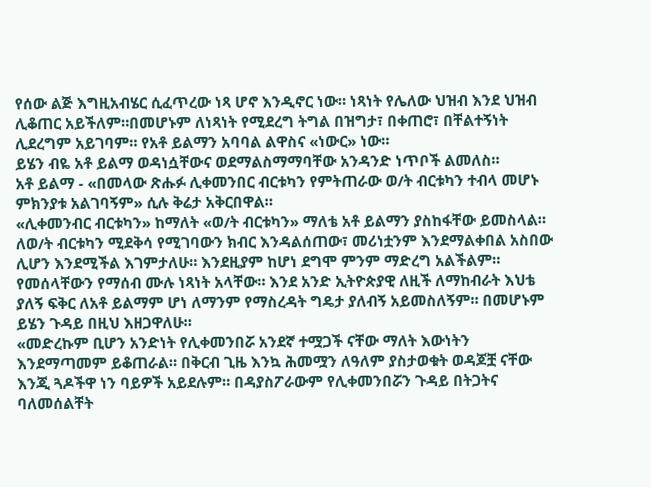የሰው ልጅ እግዚአብሄር ሲፈጥረው ነጻ ሆኖ እንዲኖር ነው። ነጻነት የሌለው ህዝብ እንደ ህዝብ ሊቆጠር አይችለም።በመሆኑም ለነጻነት የሚደረግ ትግል በዝግታ፣ በቀጠሮ፣ በቸልተኝነት ሊደረግም አይገባም። የአቶ ይልማን አባባል ልዋስና «ነውር» ነው።
ይሄን ብዬ አቶ ይልማ ወዳነሷቸውና ወደማልስማማባቸው አንዳንድ ነጥቦች ልመለስ።
አቶ ይልማ - «በመላው ጽሑፉ ሊቀመንበር ብርቱካን የምትጠራው ወ/ት ብርቱካን ተብላ መሆኑ ምክንያቱ አልገባኝም» ሲሉ ቅሬታ አቅርበዋል።
«ሊቀመንብር ብርቱካን» ከማለት «ወ/ት ብርቱካን» ማለቴ አቶ ይልማን ያስከፋቸው ይመስላል። ለወ/ት ብርቱካን ሚደቅሳ የሚገባውን ክብር እንዳልሰጠው፣ መሪነቷንም እንደማልቀበል አስበው ሊሆን እንደሚችል እገምታለሁ። እንደዚያም ከሆነ ደግሞ ምንም ማድረግ አልችልም። የመሰላቸውን የማሰብ ሙሉ ነጻነት አላቸው። እንደ አንድ ኢትዮጵያዊ ለዚች ለማከብራት እህቴ ያለኝ ፍቅር ለአቶ ይልማም ሆነ ለማንም የማስረዳት ግዴታ ያለብኝ አይመስለኝም። በመሆኑም ይሄን ጉዳይ በዚህ እዘጋዋለሁ።
«መድረኩም ቢሆን አንድነት የሊቀመንበሯ አንደኛ ተሟጋች ናቸው ማለት እውነትን እንደማጣመም ይቆጠራል። በቅርብ ጊዜ እንኳ ሕመሟን ለዓለም ያስታወቁት ወዳጆቿ ናቸው እንጂ ጓዶችዋ ነን ባይዎች አይደሉም። በዳያስፖራውም የሊቀመንበሯን ጉዳይ በትጋትና ባለመሰልቸት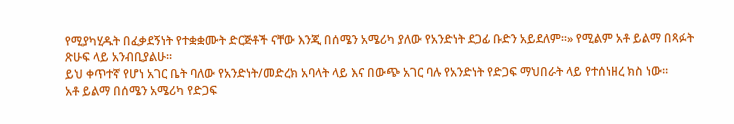የሚያካሂዱት በፈቃደኝነት የተቋቋሙት ድርጅቶች ናቸው እንጂ በሰሜን አሜሪካ ያለው የአንድነት ደጋፊ ቡድን አይደለም።» የሚልም አቶ ይልማ በጻፉት ጽሁፍ ላይ አንብቢያልሁ።
ይህ ቀጥተኛ የሆነ አገር ቤት ባለው የአንድነት/መድረክ አባላት ላይ እና በውጭ አገር ባሉ የአንድነት የድጋፍ ማህበራት ላይ የተሰነዘረ ክስ ነው።
አቶ ይልማ በሰሜን አሜሪካ የድጋፍ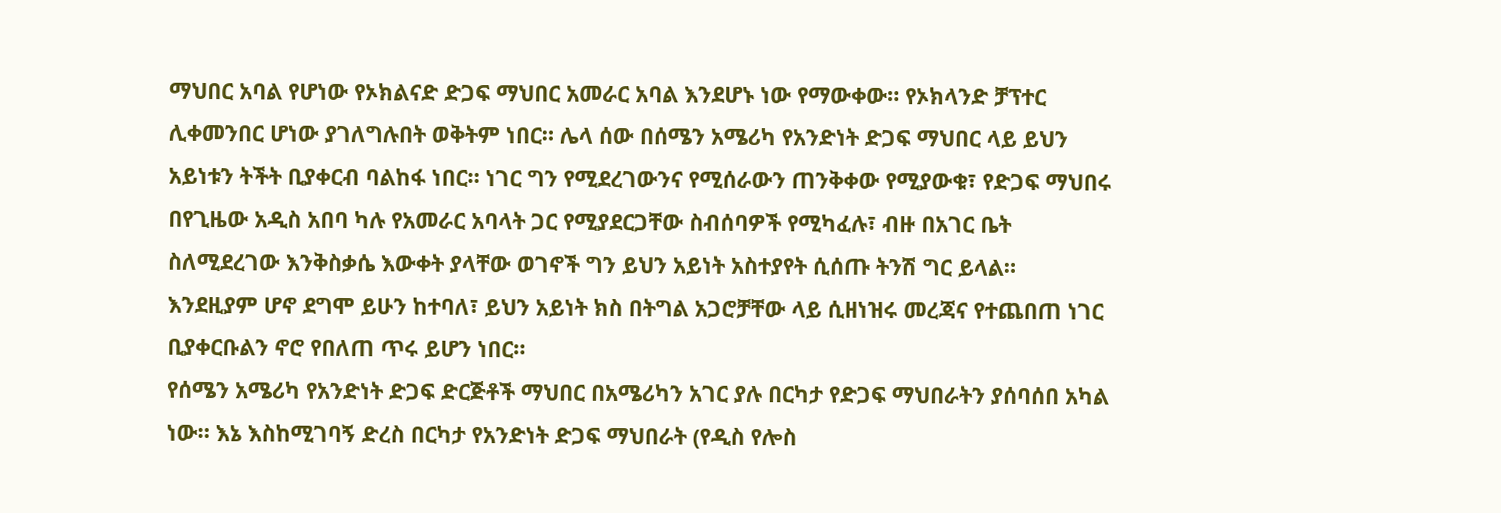ማህበር አባል የሆነው የኦክልናድ ድጋፍ ማህበር አመራር አባል እንደሆኑ ነው የማውቀው። የኦክላንድ ቻፕተር ሊቀመንበር ሆነው ያገለግሉበት ወቅትም ነበር። ሌላ ሰው በሰሜን አሜሪካ የአንድነት ድጋፍ ማህበር ላይ ይህን አይነቱን ትችት ቢያቀርብ ባልከፋ ነበር። ነገር ግን የሚደረገውንና የሚሰራውን ጠንቅቀው የሚያውቁ፣ የድጋፍ ማህበሩ በየጊዜው አዲስ አበባ ካሉ የአመራር አባላት ጋር የሚያደርጋቸው ስብሰባዎች የሚካፈሉ፣ ብዙ በአገር ቤት ስለሚደረገው እንቅስቃሴ እውቀት ያላቸው ወገኖች ግን ይህን አይነት አስተያየት ሲሰጡ ትንሽ ግር ይላል።
እንደዚያም ሆኖ ደግሞ ይሁን ከተባለ፣ ይህን አይነት ክስ በትግል አጋሮቻቸው ላይ ሲዘነዝሩ መረጃና የተጨበጠ ነገር ቢያቀርቡልን ኖሮ የበለጠ ጥሩ ይሆን ነበር።
የሰሜን አሜሪካ የአንድነት ድጋፍ ድርጅቶች ማህበር በአሜሪካን አገር ያሉ በርካታ የድጋፍ ማህበራትን ያሰባሰበ አካል ነው። እኔ እስከሚገባኝ ድረስ በርካታ የአንድነት ድጋፍ ማህበራት (የዲስ የሎስ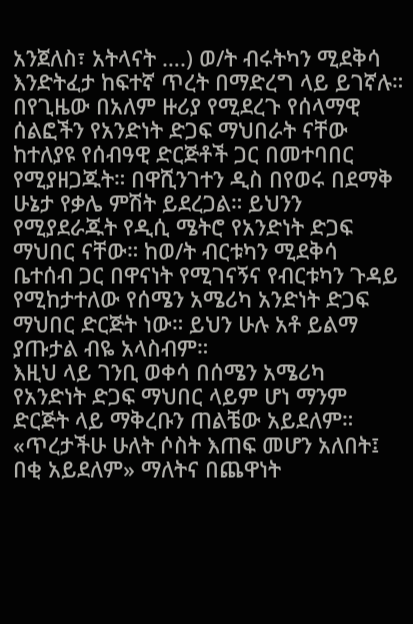አንጀለስ፣ አትላናት ….) ወ/ት ብሩትካን ሚደቅሳ እንድትፈታ ከፍተኛ ጥረት በማድረግ ላይ ይገኛሉ። በየጊዜው በአለም ዙሪያ የሚደረጉ የሰላማዊ ሰልፎችን የአንድነት ድጋፍ ማህበራት ናቸው ከተለያዩ የሰብዓዊ ድርጅቶች ጋር በመተባበር የሚያዘጋጁት። በዋሺንገተን ዲስ በየወሩ በደማቅ ሁኔታ የቃሌ ምሽት ይደረጋል። ይህንን የሚያደራጁት የዲሲ ሜትሮ የአንድነት ድጋፍ ማህበር ናቸው። ከወ/ት ብርቱካን ሚደቅሳ ቤተሰብ ጋር በዋናነት የሚገናኝና የብርቱካን ጉዳይ የሚከታተለው የሰሜን አሜሪካ አንድነት ድጋፍ ማህበር ድርጅት ነው። ይህን ሁሉ አቶ ይልማ ያጡታል ብዬ አላስብም።
እዚህ ላይ ገንቢ ወቀሳ በሰሜን አሜሪካ የአንድነት ድጋፍ ማህበር ላይም ሆነ ማንም ድርጅት ላይ ማቅረቡን ጠልቼው አይደለም። «ጥረታችሁ ሁለት ሶስት እጠፍ መሆን አለበት፤ በቂ አይደለም» ማለትና በጨዋነት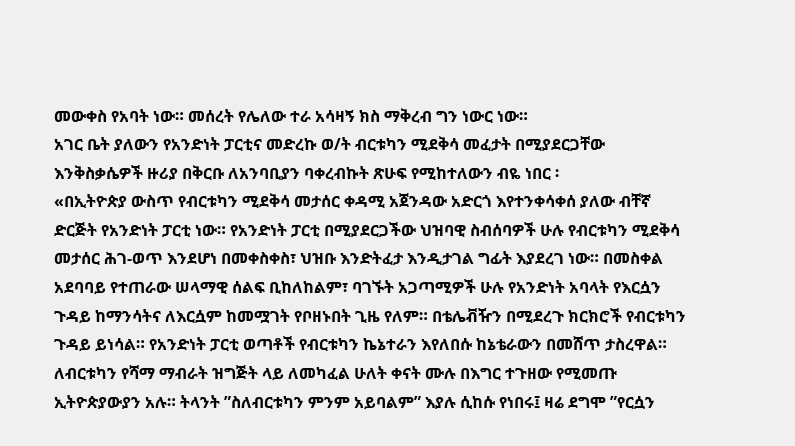መውቀስ የአባት ነው። መሰረት የሌለው ተራ አሳዛኝ ክስ ማቅረብ ግን ነውር ነው።
አገር ቤት ያለውን የአንድነት ፓርቲና መድረኩ ወ/ት ብርቱካን ሚደቅሳ መፈታት በሚያደርጋቸው እንቅስቃሴዎች ዙሪያ በቅርቡ ለአንባቢያን ባቀረብኩት ጽሁፍ የሚከተለውን ብዬ ነበር ፡
«በኢትዮጵያ ውስጥ የብርቱካን ሚደቅሳ መታሰር ቀዳሚ አጀንዳው አድርጎ እየተንቀሳቀሰ ያለው ብቸኛ ድርጅት የአንድነት ፓርቲ ነው። የአንድነት ፓርቲ በሚያደርጋችው ህዝባዊ ስብሰባዎች ሁሉ የብርቱካን ሚደቅሳ መታሰር ሕገ-ወጥ እንደሆነ በመቀስቀስ፣ ህዝቡ እንድትፈታ እንዲታገል ግፊት እያደረገ ነው። በመስቀል አደባባይ የተጠራው ሠላማዊ ሰልፍ ቢከለከልም፣ ባገኙት አጋጣሚዎች ሁሉ የአንድነት አባላት የእርሷን ጉዳይ ከማንሳትና ለእርሷም ከመሟገት የቦዘኑበት ጊዜ የለም። በቴሌቭዥን በሚደረጉ ክርክሮች የብርቱካን ጉዳይ ይነሳል። የአንድነት ፓርቲ ወጣቶች የብርቱካን ኬኔተራን እየለበሱ ከኔቴራውን በመሸጥ ታስረዋል። ለብርቱካን የሻማ ማብራት ዝግጅት ላይ ለመካፈል ሁለት ቀናት ሙሉ በእግር ተጉዘው የሚመጡ ኢትዮጵያውያን አሉ። ትላንት ”ስለብርቱካን ምንም አይባልም” እያሉ ሲከሱ የነበሩ፤ ዛሬ ደግሞ ”የርሷን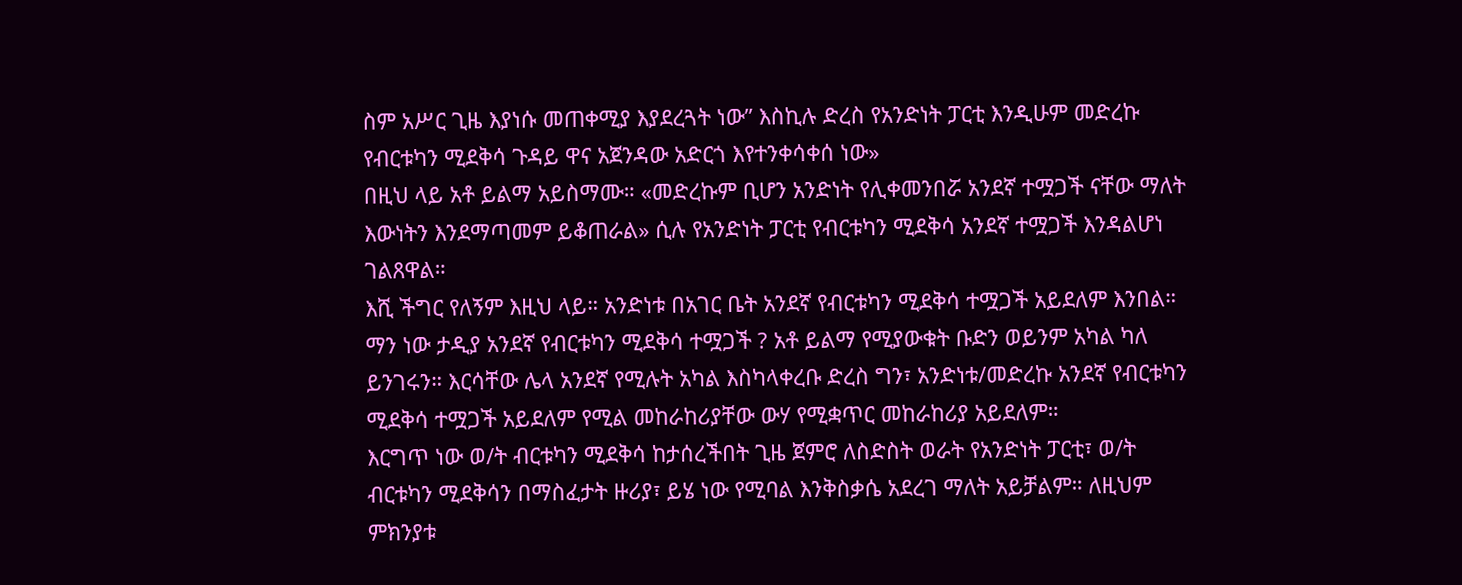ስም አሥር ጊዜ እያነሱ መጠቀሚያ እያደረጓት ነው” እስኪሉ ድረስ የአንድነት ፓርቲ እንዲሁም መድረኩ የብርቱካን ሚደቅሳ ጉዳይ ዋና አጀንዳው አድርጎ እየተንቀሳቀሰ ነው»
በዚህ ላይ አቶ ይልማ አይስማሙ። «መድረኩም ቢሆን አንድነት የሊቀመንበሯ አንደኛ ተሟጋች ናቸው ማለት እውነትን እንደማጣመም ይቆጠራል» ሲሉ የአንድነት ፓርቲ የብርቱካን ሚደቅሳ አንደኛ ተሟጋች እንዳልሆነ ገልጸዋል።
እሺ ችግር የለኝም እዚህ ላይ። አንድነቱ በአገር ቤት አንደኛ የብርቱካን ሚደቅሳ ተሟጋች አይደለም እንበል። ማን ነው ታዲያ አንደኛ የብርቱካን ሚደቅሳ ተሟጋች ? አቶ ይልማ የሚያውቁት ቡድን ወይንም አካል ካለ ይንገሩን። እርሳቸው ሌላ አንደኛ የሚሉት አካል እስካላቀረቡ ድረስ ግን፣ አንድነቱ/መድረኩ አንደኛ የብርቱካን ሚደቅሳ ተሟጋች አይደለም የሚል መከራከሪያቸው ውሃ የሚቋጥር መከራከሪያ አይደለም።
እርግጥ ነው ወ/ት ብርቱካን ሚደቅሳ ከታሰረችበት ጊዜ ጀምሮ ለስድስት ወራት የአንድነት ፓርቲ፣ ወ/ት ብርቱካን ሚደቅሳን በማስፈታት ዙሪያ፣ ይሄ ነው የሚባል እንቅስቃሴ አደረገ ማለት አይቻልም። ለዚህም ምክንያቱ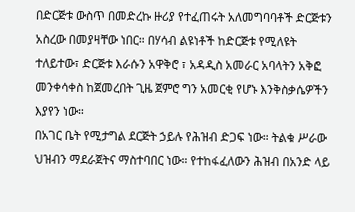በድርጅቱ ውስጥ በመድረኩ ዙሪያ የተፈጠሩት አለመግባባቶች ድርጅቱን አስረው በመያዛቸው ነበር። በሃሳብ ልዩነቶች ከድርጅቱ የሚለዩት ተለይተው፣ ድርጅቱ እራሱን አዋቅሮ ፣ አዳዲስ አመራር አባላትን አቅፎ መንቀሳቀስ ከጀመረበት ጊዜ ጀምሮ ግን አመርቂ የሆኑ እንቅስቃሴዎችን እያየን ነው።
በአገር ቤት የሚታግል ደርጅት ኃይሉ የሕዝብ ድጋፍ ነው። ትልቁ ሥራው ህዝብን ማደራጀትና ማስተባበር ነው። የተከፋፈለውን ሕዝብ በአንድ ላይ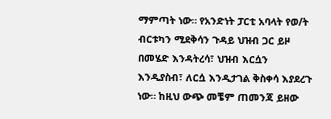ማምጣት ነው። የአንድነት ፓርቲ አባላት የወ/ት ብርቱካን ሚደቅሳን ጉዳይ ህዝብ ጋር ይዞ በመሄድ እንዳትረሳ፣ ህዝብ እርሷን እንዲያስብ፣ ለርሷ እንዲታገል ቅስቀሳ እያደረጉ ነው። ከዚህ ውጭ መቼም ጠመንጃ ይዘው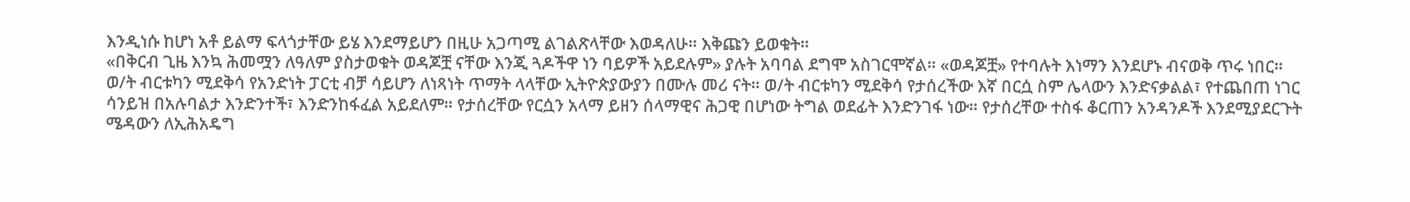እንዲነሱ ከሆነ አቶ ይልማ ፍላጎታቸው ይሄ እንደማይሆን በዚሁ አጋጣሚ ልገልጽላቸው እወዳለሁ። እቅጩን ይወቁት።
«በቅርብ ጊዜ እንኳ ሕመሟን ለዓለም ያስታወቁት ወዳጆቿ ናቸው እንጂ ጓዶችዋ ነን ባይዎች አይደሉም» ያሉት አባባል ደግሞ አስገርሞኛል። «ወዳጆቿ» የተባሉት እነማን እንደሆኑ ብናወቅ ጥሩ ነበር።
ወ/ት ብርቱካን ሚደቅሳ የአንድነት ፓርቲ ብቻ ሳይሆን ለነጻነት ጥማት ላላቸው ኢትዮጵያውያን በሙሉ መሪ ናት። ወ/ት ብርቱካን ሚደቅሳ የታሰረችው እኛ በርሷ ስም ሌላውን እንድናቃልል፣ የተጨበጠ ነገር ሳንይዝ በአሉባልታ እንድንተች፣ እንድንከፋፈል አይደለም። የታሰረቸው የርሷን አላማ ይዘን ሰላማዊና ሕጋዊ በሆነው ትግል ወደፊት እንድንገፋ ነው። የታሰረቸው ተስፋ ቆርጠን አንዳንዶች እንደሚያደርጉት ሜዳውን ለኢሕአዴግ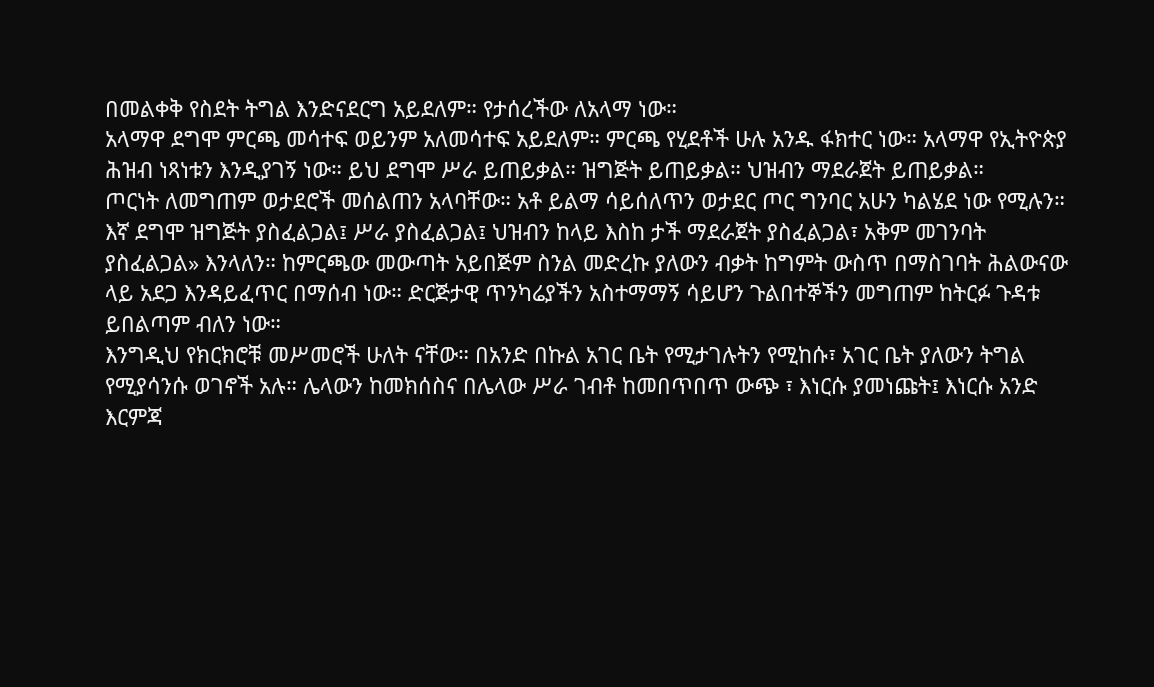በመልቀቅ የስደት ትግል እንድናደርግ አይደለም። የታሰረችው ለአላማ ነው።
አላማዋ ደግሞ ምርጫ መሳተፍ ወይንም አለመሳተፍ አይደለም። ምርጫ የሂደቶች ሁሉ አንዱ ፋክተር ነው። አላማዋ የኢትዮጵያ ሕዝብ ነጻነቱን እንዲያገኝ ነው። ይህ ደግሞ ሥራ ይጠይቃል። ዝግጅት ይጠይቃል። ህዝብን ማደራጀት ይጠይቃል።
ጦርነት ለመግጠም ወታደሮች መሰልጠን አላባቸው። አቶ ይልማ ሳይሰለጥን ወታደር ጦር ግንባር አሁን ካልሄደ ነው የሚሉን። እኛ ደግሞ ዝግጅት ያስፈልጋል፤ ሥራ ያስፈልጋል፤ ህዝብን ከላይ እስከ ታች ማደራጀት ያስፈልጋል፣ አቅም መገንባት ያስፈልጋል» እንላለን። ከምርጫው መውጣት አይበጅም ስንል መድረኩ ያለውን ብቃት ከግምት ውስጥ በማስገባት ሕልውናው ላይ አደጋ እንዳይፈጥር በማሰብ ነው። ድርጅታዊ ጥንካሬያችን አስተማማኝ ሳይሆን ጉልበተኞችን መግጠም ከትርፉ ጉዳቱ ይበልጣም ብለን ነው።
እንግዲህ የክርክሮቹ መሥመሮች ሁለት ናቸው። በአንድ በኩል አገር ቤት የሚታገሉትን የሚከሱ፣ አገር ቤት ያለውን ትግል የሚያሳንሱ ወገኖች አሉ። ሌላውን ከመክሰስና በሌላው ሥራ ገብቶ ከመበጥበጥ ውጭ ፣ እነርሱ ያመነጩት፤ እነርሱ አንድ እርምጃ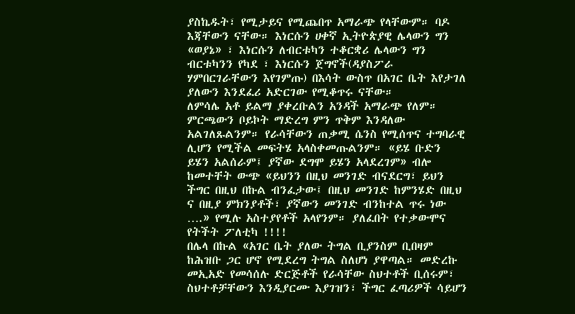ያስኬዱት፣ የሚታይና የሚጨበጥ አማራጭ የላቸውም። ባዶ እጃቸውን ናቸው። እነርሱን ሀቀኛ ኢትዮጵያዊ ሌላውን ግን «ወያኔ» ፣ እነርሱን ለብርቱካን ተቆርቋሪ ሌላውን ግን ብርቱካንን የካደ ፣ እነርሱን ጀግኖች(ዳያስፖራ ሃምበርገራቸውን እየገምጡ) በእሳት ውስጥ በአገር ቤት እየታገለ ያለውን እንደፈሪ አድርገው የሚቆጥሩ ናቸው።
ለምሳሌ አቶ ይልማ ያቀረቡልን አንዳች አማራጭ የለም። ምርጫውን ቦይኮት ማድረግ ምን ጥቅም እንዳለው አልገለጹልንም። የራሳቸውን ጠቃሚ ሴንስ የሚሰጥና ተግባራዊ ሊሆን የሚችል መፍትሄ አላስቀመጡልንም። «ይሄ ቡድን ይሄን አልሰራም፤ ያኛው ደግሞ ይሄን አላደረገም» ብሎ ከመተቸት ውጭ «ይህንን በዚህ መንገድ ብናደርግ፣ ይህን ችግር በዚህ በኩል ብንፈታው፤ በዚህ መንገድ ከምንሄድ በዚህ ና በዚያ ምክንያቶች፣ ያኛውን መንገድ ብንከተል ጥሩ ነው ….» የሚሉ አስተያየቶች አላየንም። ያለፈበት የተቃውሞና የትችት ፖለቲካ !!!!
በሌላ በኩል «አገር ቤት ያለው ትግል ቢያንስም ቢበዛም ከሕዝቡ ጋር ሆኖ የሚደረግ ትግል ስለሆነ ያዋጣል። መድረኩ መኢአድ የመሳሰሉ ድርጅቶች የራሳቸው ስህተቶች ቢሰሩም፣ ስህተቶቻቸውን እንዲያርሙ እያገዝን፣ ችግር ፈጣሪዎች ሳይሆን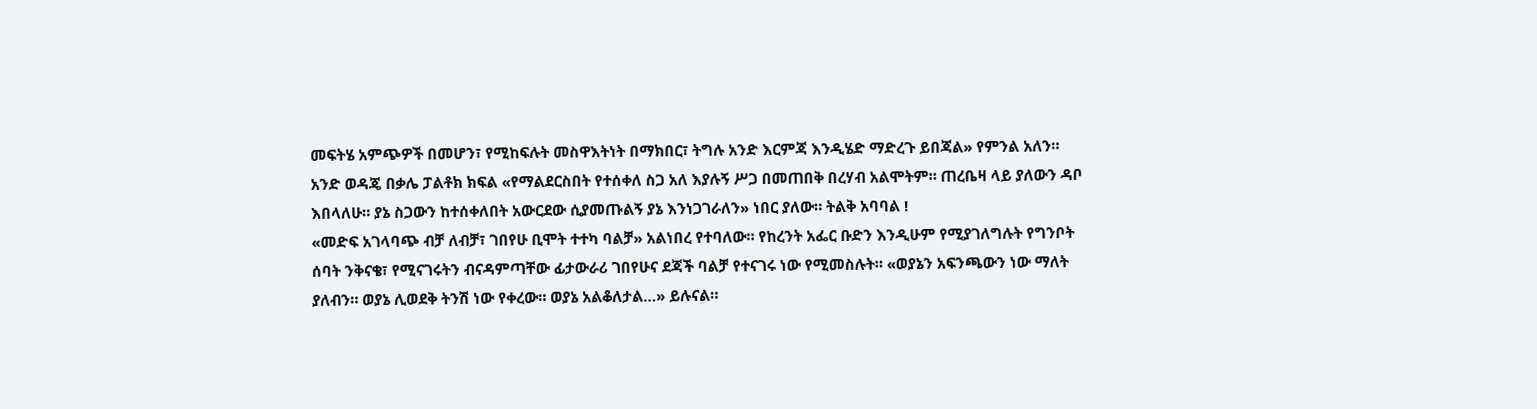መፍትሄ አምጭዎች በመሆን፣ የሚከፍሉት መስዋእትነት በማክበር፣ ትግሉ አንድ እርምጃ እንዲሄድ ማድረጉ ይበጃል» የምንል አለን።
አንድ ወዳጄ በቃሌ ፓልቶክ ክፍል «የማልደርስበት የተሰቀለ ስጋ አለ እያሉኝ ሥጋ በመጠበቅ በረሃብ አልሞትም። ጠረቤዛ ላይ ያለውን ዳቦ እበላለሁ። ያኔ ስጋውን ከተሰቀለበት አውርደው ሲያመጡልኝ ያኔ እንነጋገራለን» ነበር ያለው። ትልቅ አባባል !
«መድፍ አገላባጭ ብቻ ለብቻ፣ ገበየሁ ቢሞት ተተካ ባልቻ» አልነበረ የተባለው። የከረንት አፌር ቡድን እንዲሁም የሚያገለግሉት የግንቦት ሰባት ንቅናቄ፣ የሚናገሩትን ብናዳምጣቸው ፊታውራሪ ገበየሁና ደጃች ባልቻ የተናገሩ ነው የሚመስሉት። «ወያኔን አፍንጫውን ነው ማለት ያለብን። ወያኔ ሊወደቅ ትንሽ ነው የቀረው። ወያኔ አልቆለታል…» ይሉናል።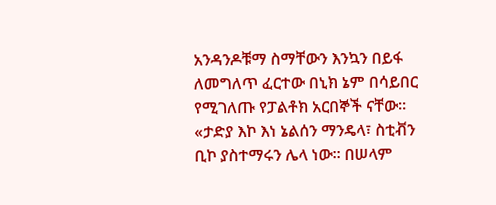አንዳንዶቹማ ስማቸውን እንኳን በይፋ ለመግለጥ ፈርተው በኒክ ኔም በሳይበር የሚገለጡ የፓልቶክ አርበኞች ናቸው። «ታድያ እኮ እነ ኔልሰን ማንዴላ፣ ስቲቭን ቢኮ ያስተማሩን ሌላ ነው። በሠላም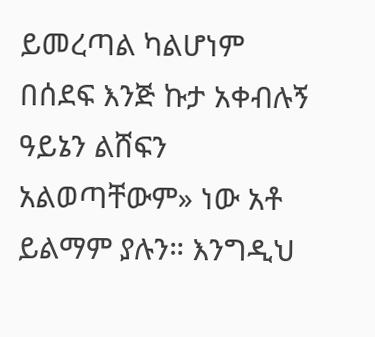ይመረጣል ካልሆነም በሰደፍ እንጅ ኩታ አቀብሉኝ ዓይኔን ልሸፍን አልወጣቸውም» ነው አቶ ይልማም ያሉን። እንግዲህ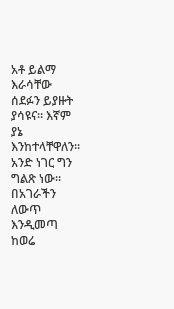አቶ ይልማ እራሳቸው ሰደፉን ይያዙት ያሳዩና። እኛም ያኔ እንከተላቸዋለን።
አንድ ነገር ግን ግልጽ ነው። በአገራችን ለውጥ እንዲመጣ ከወሬ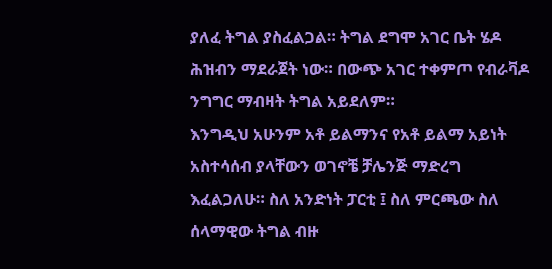ያለፈ ትግል ያስፈልጋል። ትግል ደግሞ አገር ቤት ሄዶ ሕዝብን ማደራጀት ነው። በውጭ አገር ተቀምጦ የብራቫዶ ንግግር ማብዛት ትግል አይደለም።
እንግዲህ አሁንም አቶ ይልማንና የአቶ ይልማ አይነት አስተሳሰብ ያላቸውን ወገኖቼ ቻሌንጅ ማድረግ እፈልጋለሁ። ስለ አንድነት ፓርቲ ፤ ስለ ምርጫው ስለ ሰላማዊው ትግል ብዙ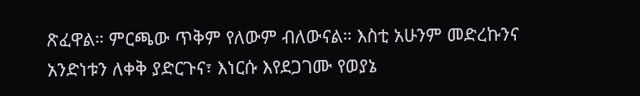ጽፈዋል። ምርጫው ጥቅም የለውም ብለውናል። እስቲ አሁንም መድረኩንና አንድነቱን ለቀቅ ያድርጉና፣ እነርሱ እየደጋገሙ የወያኔ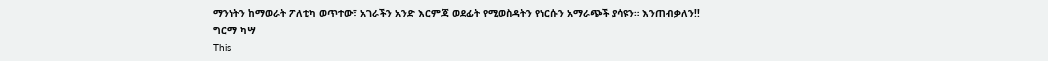ማንነትን ከማወራት ፖለቲካ ወጥተው፣ አገራችን አንድ እርምጃ ወደፊት የሚወስዳትን የነርሱን አማራጭች ያሳዩን። እንጠብቃለን!!
ግርማ ካሣ
This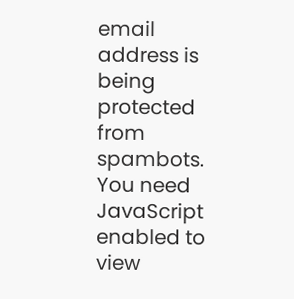email address is being protected from spambots. You need JavaScript enabled to view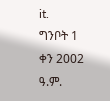it.
ግንቦት 1 ቀን 2002 ዓ.ም.